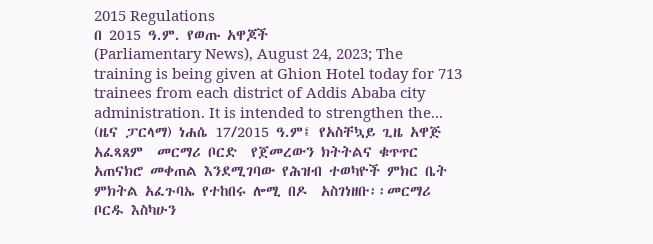2015 Regulations
በ 2015 ዓ.ም. የወጡ አዋጆች
(Parliamentary News), August 24, 2023; The training is being given at Ghion Hotel today for 713 trainees from each district of Addis Ababa city administration. It is intended to strengthen the...
(ዜና ፓርላማ) ነሐሴ 17/2015 ዓ.ም፤ የአስቸኳይ ጊዜ አዋጅ  አፈጻጸም  መርማሪ ቦርድ  የጀመረውን ክትትልና ቁጥጥር አጠናክሮ መቀጠል እንደሚገባው የሕዝብ ተወካዮች ምክር ቤት ምክትል አፈጉባኤ የተከበሩ ሎሚ በዶ  አስገነዘቡ፡፡መርማሪ ቦርዱ እስካሁን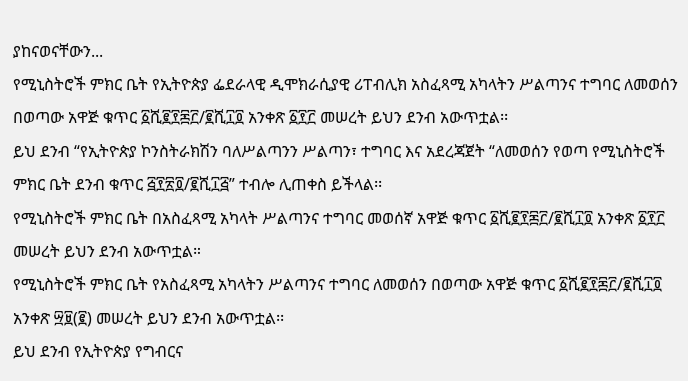ያከናወናቸውን...
የሚኒስትሮች ምክር ቤት የኢትዮጵያ ፌደራላዊ ዲሞክራሲያዊ ሪፐብሊክ አስፈጻሚ አካላትን ሥልጣንና ተግባር ለመወሰን በወጣው አዋጅ ቁጥር ፩ሺ፪፻፷፫/፪ሺ፲፬ አንቀጽ ፩፻፫ መሠረት ይህን ደንብ አውጥቷል፡፡
ይህ ደንብ “የኢትዮጵያ ኮንስትራክሽን ባለሥልጣንን ሥልጣን፣ ተግባር እና አደረጃጀት “ለመወሰን የወጣ የሚኒስትሮች ምክር ቤት ደንብ ቁጥር ፭፻፳፬/፪ሺ፲፭” ተብሎ ሊጠቀስ ይችላል፡፡
የሚኒስትሮች ምክር ቤት በአስፈጻሚ አካላት ሥልጣንና ተግባር መወሰኛ አዋጅ ቁጥር ፩ሺ፪፻፷፫/፪ሺ፲፬ አንቀጽ ፩፻፫ መሠረት ይህን ደንብ አውጥቷል።
የሚኒስትሮች ምክር ቤት የአስፈጻሚ አካላትን ሥልጣንና ተግባር ለመወሰን በወጣው አዋጅ ቁጥር ፩ሺ፪፻፷፫/፪ሺ፲፬ አንቀጽ ፵፱(፪) መሠረት ይህን ደንብ አውጥቷል፡፡
ይህ ደንብ የኢትዮጵያ የግብርና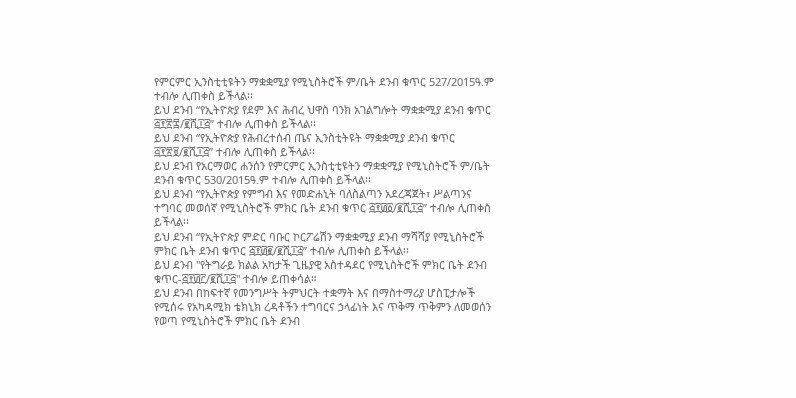የምርምር ኢንስቲቲዩትን ማቋቋሚያ የሚኒስትሮች ም/ቤት ደንብ ቁጥር 527/2015ዓ.ም ተብሎ ሊጠቀስ ይችላል፡፡
ይህ ደንብ “የኢትዮጵያ የደም እና ሕብረ ህዋስ ባንክ አገልግሎት ማቋቋሚያ ደንብ ቁጥር ፭፻፳፰/፪ሺ፲፭” ተብሎ ሊጠቀስ ይችላል፡፡
ይህ ደንብ “የኢትዮጵያ የሕብረተሰብ ጤና ኢንስቲትዩት ማቋቋሚያ ደንብ ቁጥር ፭፻፳፱/፪ሺ፲፭” ተብሎ ሊጠቀስ ይችላል፡፡
ይህ ደንብ የአርማወር ሐንሰን የምርምር ኢንስቲቲዩትን ማቋቋሚያ የሚኒስትሮች ም/ቤት ደንብ ቁጥር 530/2015ዓ.ም ተብሎ ሊጠቀስ ይችላል፡፡
ይህ ደንብ “የኢትዮጵያ የምግብ እና የመድሐኒት ባለስልጣን አደረጃጀት፣ ሥልጣንና ተግባር መወሰኛ የሚኒስትሮች ምክር ቤት ደንብ ቁጥር ፭፻፴፩/፪ሺ፲፭” ተብሎ ሊጠቀስ ይችላል፡፡
ይህ ደንብ “የኢትዮጵያ ምድር ባቡር ኮርፖሬሽን ማቋቋሚያ ደንብ ማሻሻያ የሚኒስትሮች ምክር ቤት ደንብ ቁጥር ፭፻፴፪/፪ሺ፲፭” ተብሎ ሊጠቀስ ይችላል፡፡
ይህ ደንብ "የትግራይ ክልል አካታች ጊዜያዊ አስተዳደር የሚኒስትሮች ምክር ቤት ደንብ ቁጥር-፭፻፴፫/፪ሺ፲፭" ተብሎ ይጠቀሳል።
ይህ ደንብ በከፍተኛ የመንግሥት ትምህርት ተቋማት እና በማስተማሪያ ሆስፒታሎች የሚሰሩ የአካዳሚክ ቴክኒክ ረዳቶችን ተግባርና ኃላፊነት እና ጥቅማ ጥቅምን ለመወሰን የወጣ የሚኒስትሮች ምክር ቤት ደንብ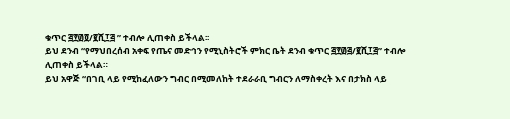ቁጥር ፭፻፴፬/፪ሺ፲፭ ” ተብሎ ሊጠቀስ ይችላል፡፡
ይህ ደንብ “የማህበረሰብ አቀፍ የጤና መድኅን የሚኒስትሮች ምክር ቤት ደንብ ቁጥር ፭፻፴፭/፪ሺ፲፭” ተብሎ ሊጠቀስ ይችላል።
ይህ አዋጅ “በገቢ ላይ የሚከፈለውን ግብር በሚመለከት ተደራራቢ ግብርን ለማስቀረት እና በታክስ ላይ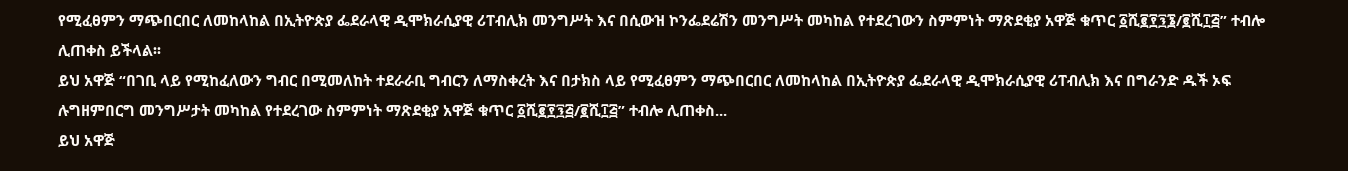የሚፈፀምን ማጭበርበር ለመከላከል በኢትዮጵያ ፌደራላዊ ዲሞክራሲያዊ ሪፐብሊክ መንግሥት እና በሲውዝ ኮንፌደሬሽን መንግሥት መካከል የተደረገውን ስምምነት ማጽደቂያ አዋጅ ቁጥር ፩ሺ፪፻፺፮/፪ሺ፲፭” ተብሎ ሊጠቀስ ይችላል፡፡
ይህ አዋጅ “በገቢ ላይ የሚከፈለውን ግብር በሚመለከት ተደራራቢ ግብርን ለማስቀረት እና በታክስ ላይ የሚፈፀምን ማጭበርበር ለመከላከል በኢትዮጵያ ፌደራላዊ ዲሞክራሲያዊ ሪፐብሊክ እና በግራንድ ዱች ኦፍ ሉግዘምበርግ መንግሥታት መካከል የተደረገው ስምምነት ማጽደቂያ አዋጅ ቁጥር ፩ሺ፪፻፺፭/፪ሺ፲፭” ተብሎ ሊጠቀስ...
ይህ አዋጅ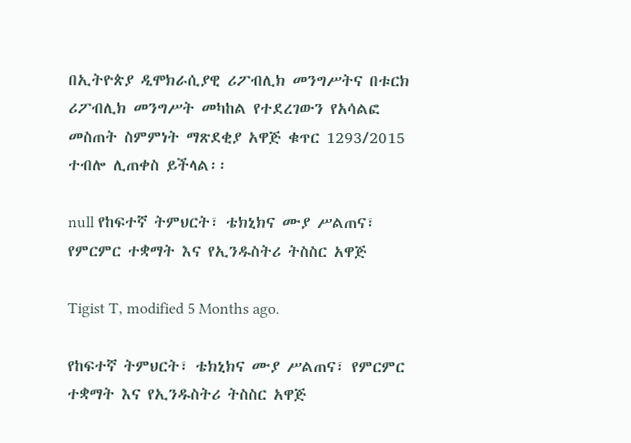በኢትዮጵያ ዲሞክራሲያዊ ሪፖብሊክ መንግሥትና በቱርክ ሪፖብሊክ መንግሥት መካከል የተደረገውን የአሳልፎ መስጠት ስምምነት ማጽደቂያ አዋጅ ቁጥር 1293/2015 ተብሎ ሊጠቀስ ይችላል፡፡

null የከፍተኛ ትምህርት፣ ቴክኒክና ሙያ ሥልጠና፣ የምርምር ተቋማት እና የኢንዱስትሪ ትስስር አዋጅ

Tigist T, modified 5 Months ago.

የከፍተኛ ትምህርት፣ ቴክኒክና ሙያ ሥልጠና፣ የምርምር ተቋማት እና የኢንዱስትሪ ትስስር አዋጅ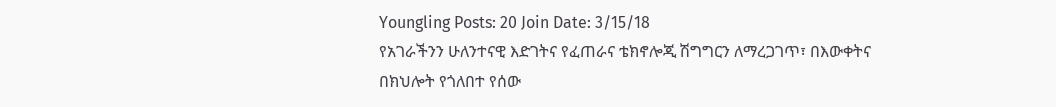Youngling Posts: 20 Join Date: 3/15/18
የአገራችንን ሁለንተናዊ እድገትና የፈጠራና ቴክኖሎጂ ሽግግርን ለማረጋገጥ፣ በእውቀትና በክህሎት የጎለበተ የሰው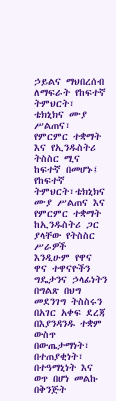ኃይልና ማህበረሰብ ለማፍራት የከፍተኛ ትምህርት፣ ቴክኒክና ሙያ ሥልጠና፣ የምርምር ተቋማት እና የኢንዱስትሪ
ትስስር ሚና ከፍተኛ በመሆኑ፤
የከፍተኛ ትምህርት፣ቴክኒክና ሙያ ሥልጠና እና የምርምር ተቋማት ከኢንዱስትሪ ጋር ያላቸው የትስስር ሥራዎች
እንዲሁም የዋና ዋና ተዋናዮችን ግዴታንና ኃላፊነትን በግልጽ በህግ መደንገግ ትስስሩን በአገር አቀፍ ደረጃ
በእያንዳንዱ ተቋም ውስጥ በውጤታማነት፣ በተጠያቂነት፣ በተዓማኒነት እና ወጥ በሆነ መልኩ በቅንጅት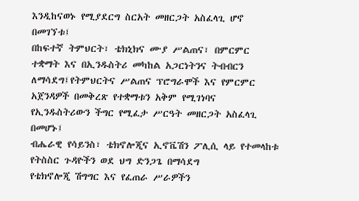እንዲከናወኑ የሚያደርግ ስርአት መዘርጋት አስፈላጊ ሆኖ በመገኘቱ፤
በከፍተኛ ትምህርት፣ ቴክኒክና ሙያ ሥልጠና፣ በምርምር ተቋማት እና በኢንዱስትሪ መካከል አጋርነትንና ትብብርን
ለማሳደግ፤የትምህርትና ሥልጠና ፕሮግራሞች እና የምርምር አጀንዳዎች በመቅረጽ የተቋማቱን አቅም የሚገነባና
የኢንዱስትሪውን ችግር የሚፈታ ሥርዓት መዘርጋት አስፈላጊ በመሆኑ፤
ብሔራዊ የሳይንስ፣ ቴክኖሎጂና ኢኖቬሽን ፖሊሲ ላይ የተመላከቱ የትስስር ጉዳዮችን ወደ ህግ ድንጋጌ በማሳደግ
የቴክኖሎጂ ሽግግር እና የፈጠራ ሥራዎችን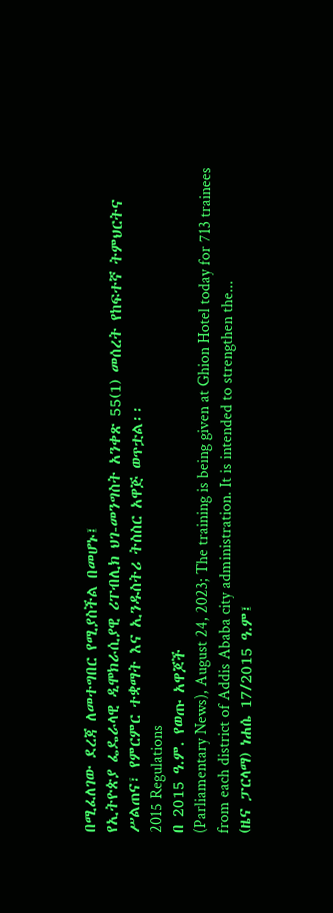በሚፈለገው ደረጃ ለመተግበር የሚያስችል በመሆኑ፤
የኢትዮጵያ ፌዴራላዊ ዲሞክራሲያዊ ሪፐብሊክ ህገ-መንግስት አንቀጽ 55(1) መሰረት የከፍተኛ ትምህርትና
ሥልጠና፣ የምርምር ተቋማት እና ኢንዱስትሪ ትስስር አዋጅ ወጥቷል፡፡
2015 Regulations
በ 2015 ዓ.ም. የወጡ አዋጆች
(Parliamentary News), August 24, 2023; The training is being given at Ghion Hotel today for 713 trainees from each district of Addis Ababa city administration. It is intended to strengthen the...
(ዜና ፓርላማ) ነሐሴ 17/2015 ዓ.ም፤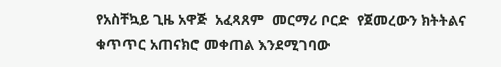የአስቸኳይ ጊዜ አዋጅ  አፈጻጸም  መርማሪ ቦርድ  የጀመረውን ክትትልና ቁጥጥር አጠናክሮ መቀጠል እንደሚገባው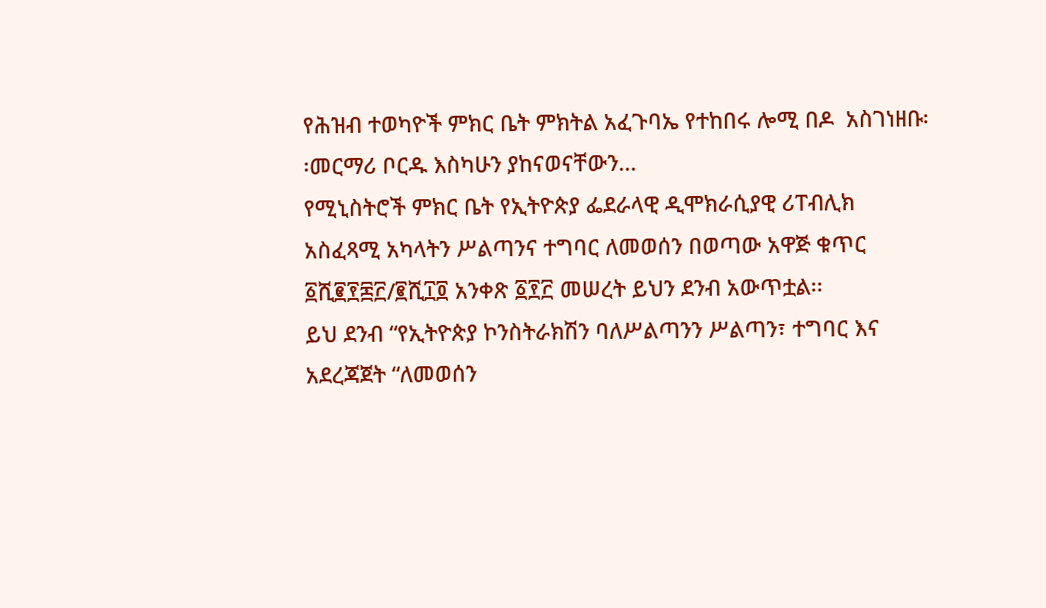የሕዝብ ተወካዮች ምክር ቤት ምክትል አፈጉባኤ የተከበሩ ሎሚ በዶ  አስገነዘቡ፡፡መርማሪ ቦርዱ እስካሁን ያከናወናቸውን...
የሚኒስትሮች ምክር ቤት የኢትዮጵያ ፌደራላዊ ዲሞክራሲያዊ ሪፐብሊክ አስፈጻሚ አካላትን ሥልጣንና ተግባር ለመወሰን በወጣው አዋጅ ቁጥር ፩ሺ፪፻፷፫/፪ሺ፲፬ አንቀጽ ፩፻፫ መሠረት ይህን ደንብ አውጥቷል፡፡
ይህ ደንብ “የኢትዮጵያ ኮንስትራክሽን ባለሥልጣንን ሥልጣን፣ ተግባር እና አደረጃጀት “ለመወሰን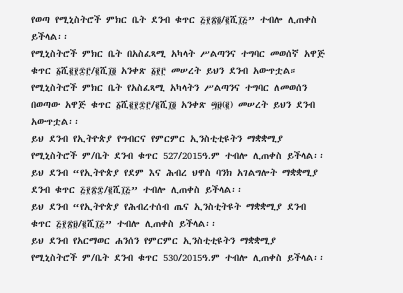የወጣ የሚኒስትሮች ምክር ቤት ደንብ ቁጥር ፭፻፳፬/፪ሺ፲፭” ተብሎ ሊጠቀስ ይችላል፡፡
የሚኒስትሮች ምክር ቤት በአስፈጻሚ አካላት ሥልጣንና ተግባር መወሰኛ አዋጅ ቁጥር ፩ሺ፪፻፷፫/፪ሺ፲፬ አንቀጽ ፩፻፫ መሠረት ይህን ደንብ አውጥቷል።
የሚኒስትሮች ምክር ቤት የአስፈጻሚ አካላትን ሥልጣንና ተግባር ለመወሰን በወጣው አዋጅ ቁጥር ፩ሺ፪፻፷፫/፪ሺ፲፬ አንቀጽ ፵፱(፪) መሠረት ይህን ደንብ አውጥቷል፡፡
ይህ ደንብ የኢትዮጵያ የግብርና የምርምር ኢንስቲቲዩትን ማቋቋሚያ የሚኒስትሮች ም/ቤት ደንብ ቁጥር 527/2015ዓ.ም ተብሎ ሊጠቀስ ይችላል፡፡
ይህ ደንብ “የኢትዮጵያ የደም እና ሕብረ ህዋስ ባንክ አገልግሎት ማቋቋሚያ ደንብ ቁጥር ፭፻፳፰/፪ሺ፲፭” ተብሎ ሊጠቀስ ይችላል፡፡
ይህ ደንብ “የኢትዮጵያ የሕብረተሰብ ጤና ኢንስቲትዩት ማቋቋሚያ ደንብ ቁጥር ፭፻፳፱/፪ሺ፲፭” ተብሎ ሊጠቀስ ይችላል፡፡
ይህ ደንብ የአርማወር ሐንሰን የምርምር ኢንስቲቲዩትን ማቋቋሚያ የሚኒስትሮች ም/ቤት ደንብ ቁጥር 530/2015ዓ.ም ተብሎ ሊጠቀስ ይችላል፡፡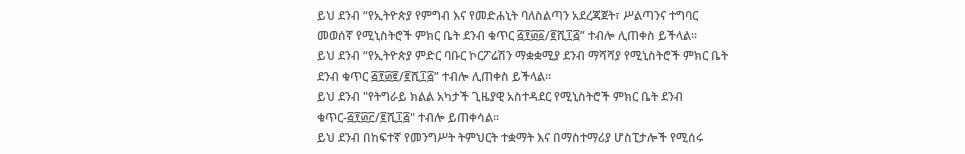ይህ ደንብ “የኢትዮጵያ የምግብ እና የመድሐኒት ባለስልጣን አደረጃጀት፣ ሥልጣንና ተግባር መወሰኛ የሚኒስትሮች ምክር ቤት ደንብ ቁጥር ፭፻፴፩/፪ሺ፲፭” ተብሎ ሊጠቀስ ይችላል፡፡
ይህ ደንብ “የኢትዮጵያ ምድር ባቡር ኮርፖሬሽን ማቋቋሚያ ደንብ ማሻሻያ የሚኒስትሮች ምክር ቤት ደንብ ቁጥር ፭፻፴፪/፪ሺ፲፭” ተብሎ ሊጠቀስ ይችላል፡፡
ይህ ደንብ "የትግራይ ክልል አካታች ጊዜያዊ አስተዳደር የሚኒስትሮች ምክር ቤት ደንብ ቁጥር-፭፻፴፫/፪ሺ፲፭" ተብሎ ይጠቀሳል።
ይህ ደንብ በከፍተኛ የመንግሥት ትምህርት ተቋማት እና በማስተማሪያ ሆስፒታሎች የሚሰሩ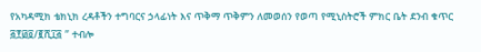የአካዳሚክ ቴክኒክ ረዳቶችን ተግባርና ኃላፊነት እና ጥቅማ ጥቅምን ለመወሰን የወጣ የሚኒስትሮች ምክር ቤት ደንብ ቁጥር ፭፻፴፬/፪ሺ፲፭ ” ተብሎ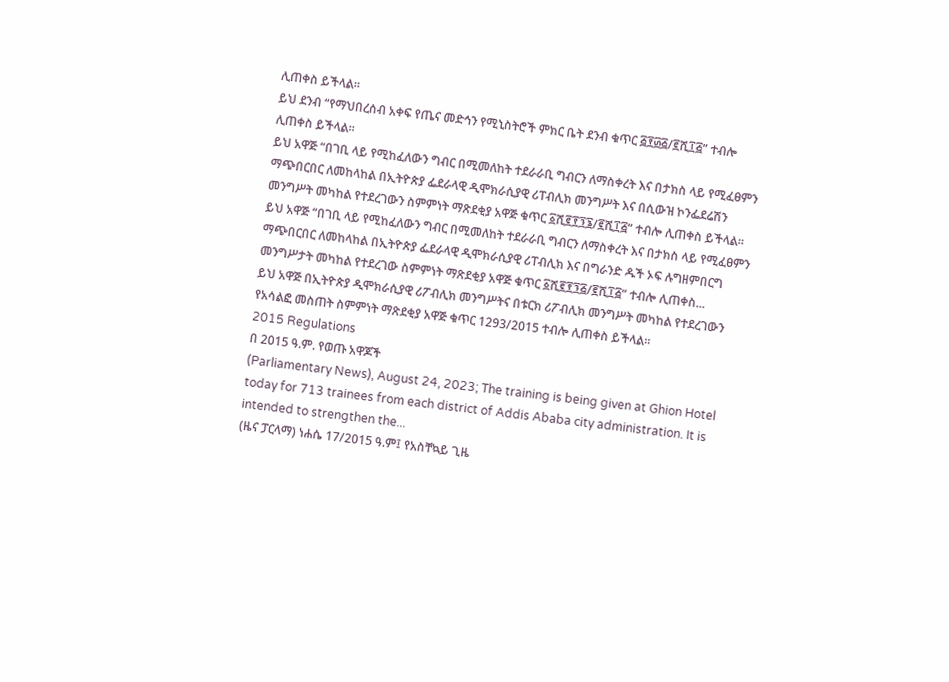ሊጠቀስ ይችላል፡፡
ይህ ደንብ “የማህበረሰብ አቀፍ የጤና መድኅን የሚኒስትሮች ምክር ቤት ደንብ ቁጥር ፭፻፴፭/፪ሺ፲፭” ተብሎ ሊጠቀስ ይችላል።
ይህ አዋጅ “በገቢ ላይ የሚከፈለውን ግብር በሚመለከት ተደራራቢ ግብርን ለማስቀረት እና በታክስ ላይ የሚፈፀምን ማጭበርበር ለመከላከል በኢትዮጵያ ፌደራላዊ ዲሞክራሲያዊ ሪፐብሊክ መንግሥት እና በሲውዝ ኮንፌደሬሽን መንግሥት መካከል የተደረገውን ስምምነት ማጽደቂያ አዋጅ ቁጥር ፩ሺ፪፻፺፮/፪ሺ፲፭” ተብሎ ሊጠቀስ ይችላል፡፡
ይህ አዋጅ “በገቢ ላይ የሚከፈለውን ግብር በሚመለከት ተደራራቢ ግብርን ለማስቀረት እና በታክስ ላይ የሚፈፀምን ማጭበርበር ለመከላከል በኢትዮጵያ ፌደራላዊ ዲሞክራሲያዊ ሪፐብሊክ እና በግራንድ ዱች ኦፍ ሉግዘምበርግ መንግሥታት መካከል የተደረገው ስምምነት ማጽደቂያ አዋጅ ቁጥር ፩ሺ፪፻፺፭/፪ሺ፲፭” ተብሎ ሊጠቀስ...
ይህ አዋጅ በኢትዮጵያ ዲሞክራሲያዊ ሪፖብሊክ መንግሥትና በቱርክ ሪፖብሊክ መንግሥት መካከል የተደረገውን የአሳልፎ መስጠት ስምምነት ማጽደቂያ አዋጅ ቁጥር 1293/2015 ተብሎ ሊጠቀስ ይችላል፡፡
2015 Regulations
በ 2015 ዓ.ም. የወጡ አዋጆች
(Parliamentary News), August 24, 2023; The training is being given at Ghion Hotel today for 713 trainees from each district of Addis Ababa city administration. It is intended to strengthen the...
(ዜና ፓርላማ) ነሐሴ 17/2015 ዓ.ም፤ የአስቸኳይ ጊዜ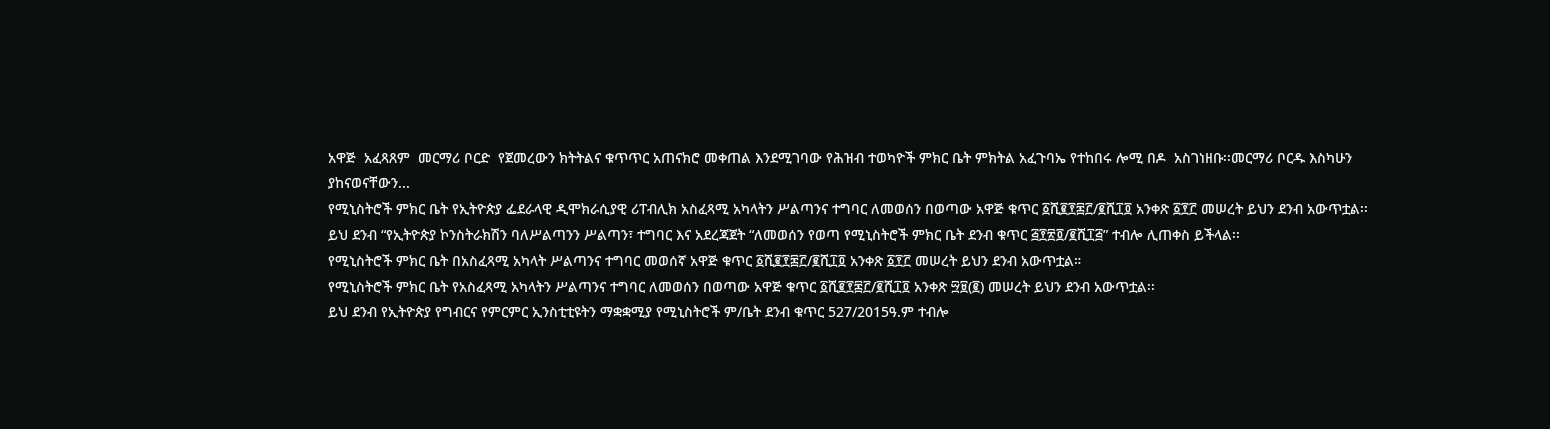አዋጅ  አፈጻጸም  መርማሪ ቦርድ  የጀመረውን ክትትልና ቁጥጥር አጠናክሮ መቀጠል እንደሚገባው የሕዝብ ተወካዮች ምክር ቤት ምክትል አፈጉባኤ የተከበሩ ሎሚ በዶ  አስገነዘቡ፡፡መርማሪ ቦርዱ እስካሁን ያከናወናቸውን...
የሚኒስትሮች ምክር ቤት የኢትዮጵያ ፌደራላዊ ዲሞክራሲያዊ ሪፐብሊክ አስፈጻሚ አካላትን ሥልጣንና ተግባር ለመወሰን በወጣው አዋጅ ቁጥር ፩ሺ፪፻፷፫/፪ሺ፲፬ አንቀጽ ፩፻፫ መሠረት ይህን ደንብ አውጥቷል፡፡
ይህ ደንብ “የኢትዮጵያ ኮንስትራክሽን ባለሥልጣንን ሥልጣን፣ ተግባር እና አደረጃጀት “ለመወሰን የወጣ የሚኒስትሮች ምክር ቤት ደንብ ቁጥር ፭፻፳፬/፪ሺ፲፭” ተብሎ ሊጠቀስ ይችላል፡፡
የሚኒስትሮች ምክር ቤት በአስፈጻሚ አካላት ሥልጣንና ተግባር መወሰኛ አዋጅ ቁጥር ፩ሺ፪፻፷፫/፪ሺ፲፬ አንቀጽ ፩፻፫ መሠረት ይህን ደንብ አውጥቷል።
የሚኒስትሮች ምክር ቤት የአስፈጻሚ አካላትን ሥልጣንና ተግባር ለመወሰን በወጣው አዋጅ ቁጥር ፩ሺ፪፻፷፫/፪ሺ፲፬ አንቀጽ ፵፱(፪) መሠረት ይህን ደንብ አውጥቷል፡፡
ይህ ደንብ የኢትዮጵያ የግብርና የምርምር ኢንስቲቲዩትን ማቋቋሚያ የሚኒስትሮች ም/ቤት ደንብ ቁጥር 527/2015ዓ.ም ተብሎ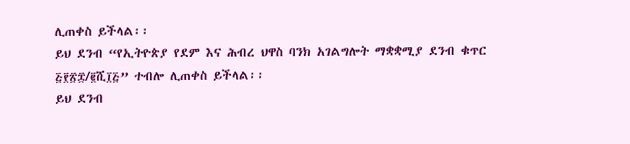ሊጠቀስ ይችላል፡፡
ይህ ደንብ “የኢትዮጵያ የደም እና ሕብረ ህዋስ ባንክ አገልግሎት ማቋቋሚያ ደንብ ቁጥር ፭፻፳፰/፪ሺ፲፭” ተብሎ ሊጠቀስ ይችላል፡፡
ይህ ደንብ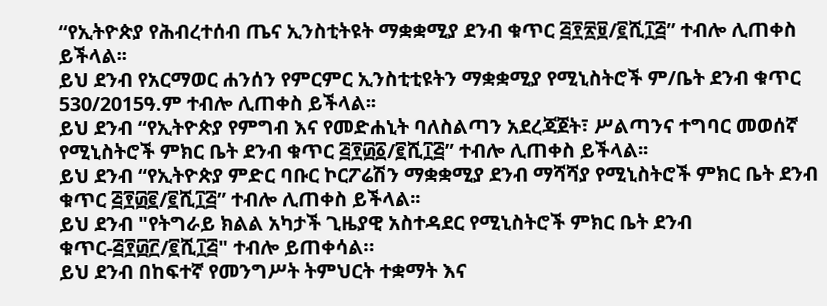“የኢትዮጵያ የሕብረተሰብ ጤና ኢንስቲትዩት ማቋቋሚያ ደንብ ቁጥር ፭፻፳፱/፪ሺ፲፭” ተብሎ ሊጠቀስ ይችላል፡፡
ይህ ደንብ የአርማወር ሐንሰን የምርምር ኢንስቲቲዩትን ማቋቋሚያ የሚኒስትሮች ም/ቤት ደንብ ቁጥር 530/2015ዓ.ም ተብሎ ሊጠቀስ ይችላል፡፡
ይህ ደንብ “የኢትዮጵያ የምግብ እና የመድሐኒት ባለስልጣን አደረጃጀት፣ ሥልጣንና ተግባር መወሰኛ የሚኒስትሮች ምክር ቤት ደንብ ቁጥር ፭፻፴፩/፪ሺ፲፭” ተብሎ ሊጠቀስ ይችላል፡፡
ይህ ደንብ “የኢትዮጵያ ምድር ባቡር ኮርፖሬሽን ማቋቋሚያ ደንብ ማሻሻያ የሚኒስትሮች ምክር ቤት ደንብ ቁጥር ፭፻፴፪/፪ሺ፲፭” ተብሎ ሊጠቀስ ይችላል፡፡
ይህ ደንብ "የትግራይ ክልል አካታች ጊዜያዊ አስተዳደር የሚኒስትሮች ምክር ቤት ደንብ ቁጥር-፭፻፴፫/፪ሺ፲፭" ተብሎ ይጠቀሳል።
ይህ ደንብ በከፍተኛ የመንግሥት ትምህርት ተቋማት እና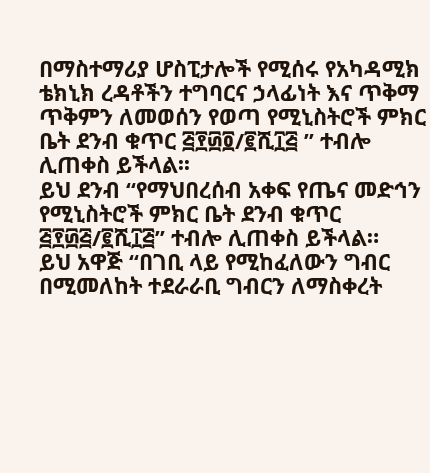በማስተማሪያ ሆስፒታሎች የሚሰሩ የአካዳሚክ ቴክኒክ ረዳቶችን ተግባርና ኃላፊነት እና ጥቅማ ጥቅምን ለመወሰን የወጣ የሚኒስትሮች ምክር ቤት ደንብ ቁጥር ፭፻፴፬/፪ሺ፲፭ ” ተብሎ ሊጠቀስ ይችላል፡፡
ይህ ደንብ “የማህበረሰብ አቀፍ የጤና መድኅን የሚኒስትሮች ምክር ቤት ደንብ ቁጥር ፭፻፴፭/፪ሺ፲፭” ተብሎ ሊጠቀስ ይችላል።
ይህ አዋጅ “በገቢ ላይ የሚከፈለውን ግብር በሚመለከት ተደራራቢ ግብርን ለማስቀረት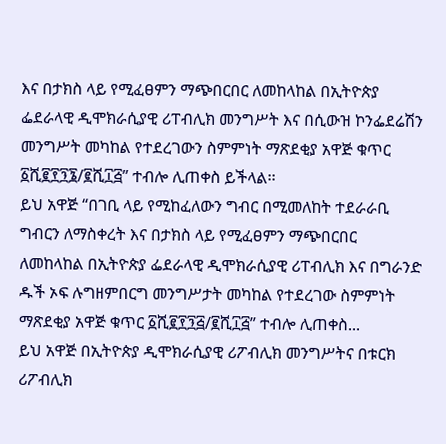እና በታክስ ላይ የሚፈፀምን ማጭበርበር ለመከላከል በኢትዮጵያ ፌደራላዊ ዲሞክራሲያዊ ሪፐብሊክ መንግሥት እና በሲውዝ ኮንፌደሬሽን መንግሥት መካከል የተደረገውን ስምምነት ማጽደቂያ አዋጅ ቁጥር ፩ሺ፪፻፺፮/፪ሺ፲፭” ተብሎ ሊጠቀስ ይችላል፡፡
ይህ አዋጅ “በገቢ ላይ የሚከፈለውን ግብር በሚመለከት ተደራራቢ ግብርን ለማስቀረት እና በታክስ ላይ የሚፈፀምን ማጭበርበር ለመከላከል በኢትዮጵያ ፌደራላዊ ዲሞክራሲያዊ ሪፐብሊክ እና በግራንድ ዱች ኦፍ ሉግዘምበርግ መንግሥታት መካከል የተደረገው ስምምነት ማጽደቂያ አዋጅ ቁጥር ፩ሺ፪፻፺፭/፪ሺ፲፭” ተብሎ ሊጠቀስ...
ይህ አዋጅ በኢትዮጵያ ዲሞክራሲያዊ ሪፖብሊክ መንግሥትና በቱርክ ሪፖብሊክ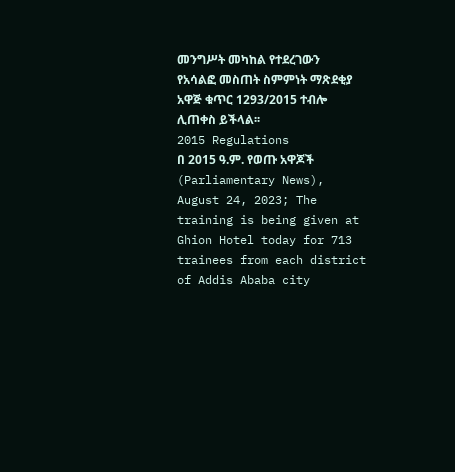መንግሥት መካከል የተደረገውን የአሳልፎ መስጠት ስምምነት ማጽደቂያ አዋጅ ቁጥር 1293/2015 ተብሎ ሊጠቀስ ይችላል፡፡
2015 Regulations
በ 2015 ዓ.ም. የወጡ አዋጆች
(Parliamentary News), August 24, 2023; The training is being given at Ghion Hotel today for 713 trainees from each district of Addis Ababa city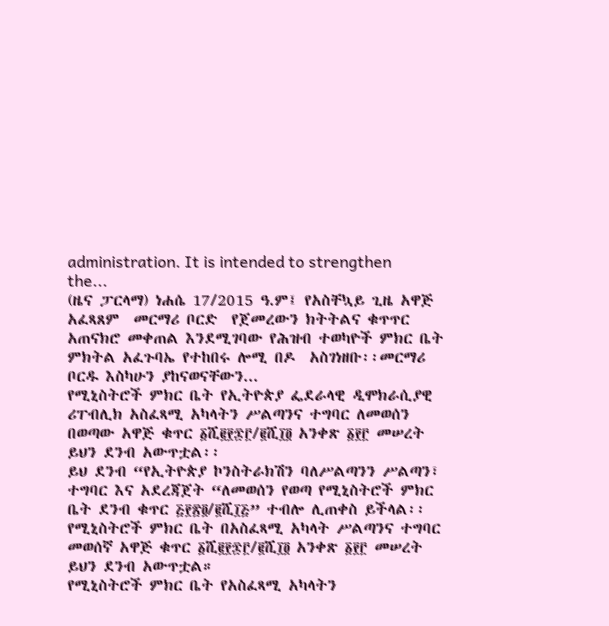administration. It is intended to strengthen the...
(ዜና ፓርላማ) ነሐሴ 17/2015 ዓ.ም፤ የአስቸኳይ ጊዜ አዋጅ  አፈጻጸም  መርማሪ ቦርድ  የጀመረውን ክትትልና ቁጥጥር አጠናክሮ መቀጠል እንደሚገባው የሕዝብ ተወካዮች ምክር ቤት ምክትል አፈጉባኤ የተከበሩ ሎሚ በዶ  አስገነዘቡ፡፡መርማሪ ቦርዱ እስካሁን ያከናወናቸውን...
የሚኒስትሮች ምክር ቤት የኢትዮጵያ ፌደራላዊ ዲሞክራሲያዊ ሪፐብሊክ አስፈጻሚ አካላትን ሥልጣንና ተግባር ለመወሰን በወጣው አዋጅ ቁጥር ፩ሺ፪፻፷፫/፪ሺ፲፬ አንቀጽ ፩፻፫ መሠረት ይህን ደንብ አውጥቷል፡፡
ይህ ደንብ “የኢትዮጵያ ኮንስትራክሽን ባለሥልጣንን ሥልጣን፣ ተግባር እና አደረጃጀት “ለመወሰን የወጣ የሚኒስትሮች ምክር ቤት ደንብ ቁጥር ፭፻፳፬/፪ሺ፲፭” ተብሎ ሊጠቀስ ይችላል፡፡
የሚኒስትሮች ምክር ቤት በአስፈጻሚ አካላት ሥልጣንና ተግባር መወሰኛ አዋጅ ቁጥር ፩ሺ፪፻፷፫/፪ሺ፲፬ አንቀጽ ፩፻፫ መሠረት ይህን ደንብ አውጥቷል።
የሚኒስትሮች ምክር ቤት የአስፈጻሚ አካላትን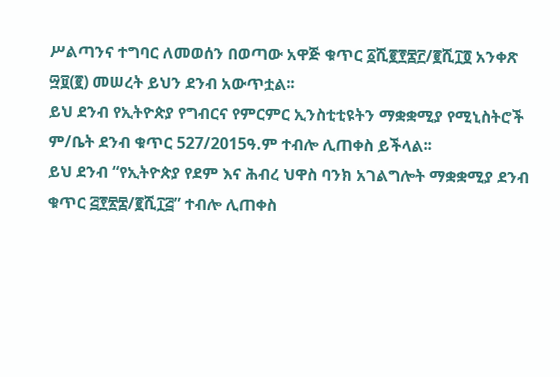ሥልጣንና ተግባር ለመወሰን በወጣው አዋጅ ቁጥር ፩ሺ፪፻፷፫/፪ሺ፲፬ አንቀጽ ፵፱(፪) መሠረት ይህን ደንብ አውጥቷል፡፡
ይህ ደንብ የኢትዮጵያ የግብርና የምርምር ኢንስቲቲዩትን ማቋቋሚያ የሚኒስትሮች ም/ቤት ደንብ ቁጥር 527/2015ዓ.ም ተብሎ ሊጠቀስ ይችላል፡፡
ይህ ደንብ “የኢትዮጵያ የደም እና ሕብረ ህዋስ ባንክ አገልግሎት ማቋቋሚያ ደንብ ቁጥር ፭፻፳፰/፪ሺ፲፭” ተብሎ ሊጠቀስ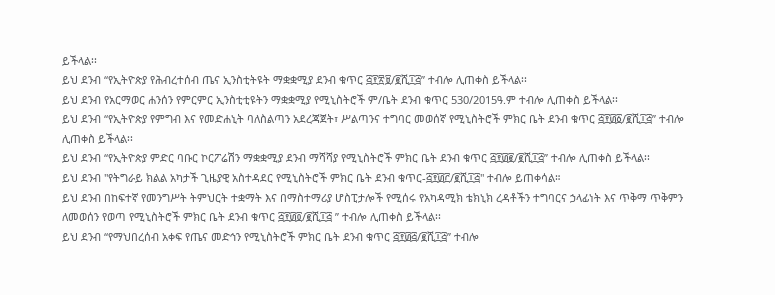ይችላል፡፡
ይህ ደንብ “የኢትዮጵያ የሕብረተሰብ ጤና ኢንስቲትዩት ማቋቋሚያ ደንብ ቁጥር ፭፻፳፱/፪ሺ፲፭” ተብሎ ሊጠቀስ ይችላል፡፡
ይህ ደንብ የአርማወር ሐንሰን የምርምር ኢንስቲቲዩትን ማቋቋሚያ የሚኒስትሮች ም/ቤት ደንብ ቁጥር 530/2015ዓ.ም ተብሎ ሊጠቀስ ይችላል፡፡
ይህ ደንብ “የኢትዮጵያ የምግብ እና የመድሐኒት ባለስልጣን አደረጃጀት፣ ሥልጣንና ተግባር መወሰኛ የሚኒስትሮች ምክር ቤት ደንብ ቁጥር ፭፻፴፩/፪ሺ፲፭” ተብሎ ሊጠቀስ ይችላል፡፡
ይህ ደንብ “የኢትዮጵያ ምድር ባቡር ኮርፖሬሽን ማቋቋሚያ ደንብ ማሻሻያ የሚኒስትሮች ምክር ቤት ደንብ ቁጥር ፭፻፴፪/፪ሺ፲፭” ተብሎ ሊጠቀስ ይችላል፡፡
ይህ ደንብ "የትግራይ ክልል አካታች ጊዜያዊ አስተዳደር የሚኒስትሮች ምክር ቤት ደንብ ቁጥር-፭፻፴፫/፪ሺ፲፭" ተብሎ ይጠቀሳል።
ይህ ደንብ በከፍተኛ የመንግሥት ትምህርት ተቋማት እና በማስተማሪያ ሆስፒታሎች የሚሰሩ የአካዳሚክ ቴክኒክ ረዳቶችን ተግባርና ኃላፊነት እና ጥቅማ ጥቅምን ለመወሰን የወጣ የሚኒስትሮች ምክር ቤት ደንብ ቁጥር ፭፻፴፬/፪ሺ፲፭ ” ተብሎ ሊጠቀስ ይችላል፡፡
ይህ ደንብ “የማህበረሰብ አቀፍ የጤና መድኅን የሚኒስትሮች ምክር ቤት ደንብ ቁጥር ፭፻፴፭/፪ሺ፲፭” ተብሎ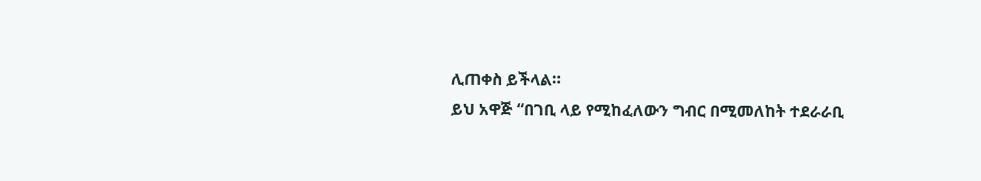ሊጠቀስ ይችላል።
ይህ አዋጅ “በገቢ ላይ የሚከፈለውን ግብር በሚመለከት ተደራራቢ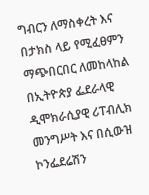ግብርን ለማስቀረት እና በታክስ ላይ የሚፈፀምን ማጭበርበር ለመከላከል በኢትዮጵያ ፌደራላዊ ዲሞክራሲያዊ ሪፐብሊክ መንግሥት እና በሲውዝ ኮንፌደሬሽን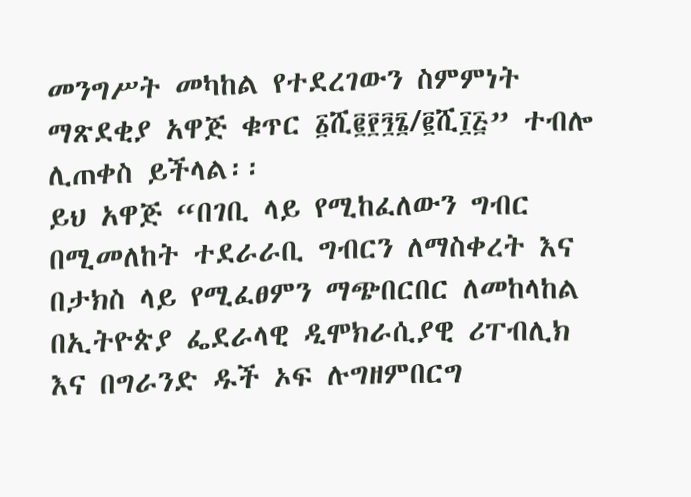መንግሥት መካከል የተደረገውን ስምምነት ማጽደቂያ አዋጅ ቁጥር ፩ሺ፪፻፺፮/፪ሺ፲፭” ተብሎ ሊጠቀስ ይችላል፡፡
ይህ አዋጅ “በገቢ ላይ የሚከፈለውን ግብር በሚመለከት ተደራራቢ ግብርን ለማስቀረት እና በታክስ ላይ የሚፈፀምን ማጭበርበር ለመከላከል በኢትዮጵያ ፌደራላዊ ዲሞክራሲያዊ ሪፐብሊክ እና በግራንድ ዱች ኦፍ ሉግዘምበርግ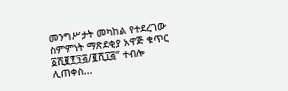መንግሥታት መካከል የተደረገው ስምምነት ማጽደቂያ አዋጅ ቁጥር ፩ሺ፪፻፺፭/፪ሺ፲፭” ተብሎ ሊጠቀስ...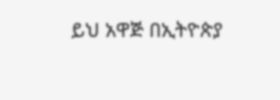ይህ አዋጅ በኢትዮጵያ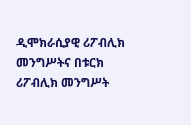ዲሞክራሲያዊ ሪፖብሊክ መንግሥትና በቱርክ ሪፖብሊክ መንግሥት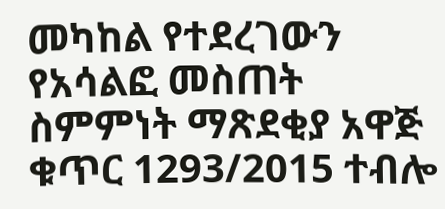መካከል የተደረገውን የአሳልፎ መስጠት ስምምነት ማጽደቂያ አዋጅ ቁጥር 1293/2015 ተብሎ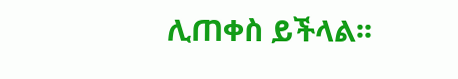ሊጠቀስ ይችላል፡፡